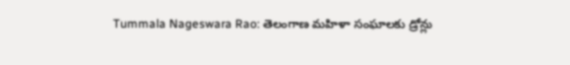Tummala Nageswara Rao: తెలంగాణ మహిళా సంఘాలకు డ్రోన్లు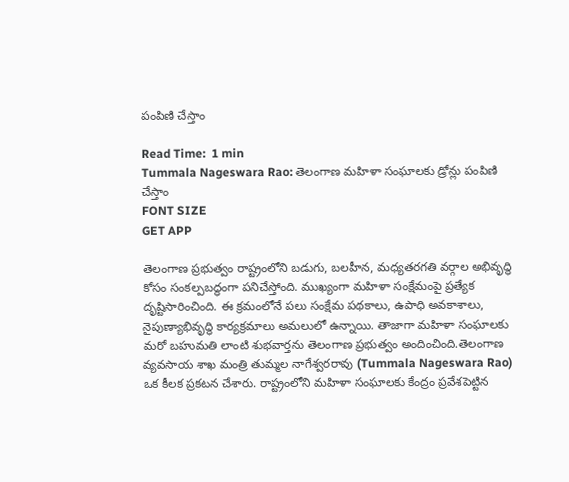పంపిణి చేస్తాం

Read Time:  1 min
Tummala Nageswara Rao: తెలంగాణ మహిళా సంఘాలకు డ్రోన్లు పంపిణి చేస్తాం
FONT SIZE
GET APP

తెలంగాణ ప్రభుత్వం రాష్ట్రంలోని బడుగు, బలహీన, మధ్యతరగతి వర్గాల అభివృద్ధి కోసం సంకల్పబద్ధంగా పనిచేస్తోంది. ముఖ్యంగా మహిళా సంక్షేమంపై ప్రత్యేక దృష్టిసారించింది. ఈ క్రమంలోనే పలు సంక్షేమ పథకాలు, ఉపాధి అవకాశాలు, నైపుణ్యాభివృద్ధి కార్యక్రమాలు అమలులో ఉన్నాయి. తాజాగా మహిళా సంఘాలకు మరో బహుమతి లాంటి శుభవార్తను తెలంగాణ ప్రభుత్వం అందించింది.తెలంగాణ వ్యవసాయ శాఖ మంత్రి తుమ్మల నాగేశ్వరరావు (Tummala Nageswara Rao) ఒక కీలక ప్రకటన చేశారు. రాష్ట్రంలోని మహిళా సంఘాలకు కేంద్రం ప్రవేశపెట్టిన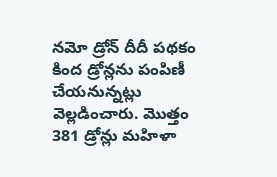నమో డ్రోన్ దీదీ పథకం కింద డ్రోన్లను పంపిణీ చేయనున్నట్లు వెల్లడించారు. మొత్తం 381 డ్రోన్లు మహిళా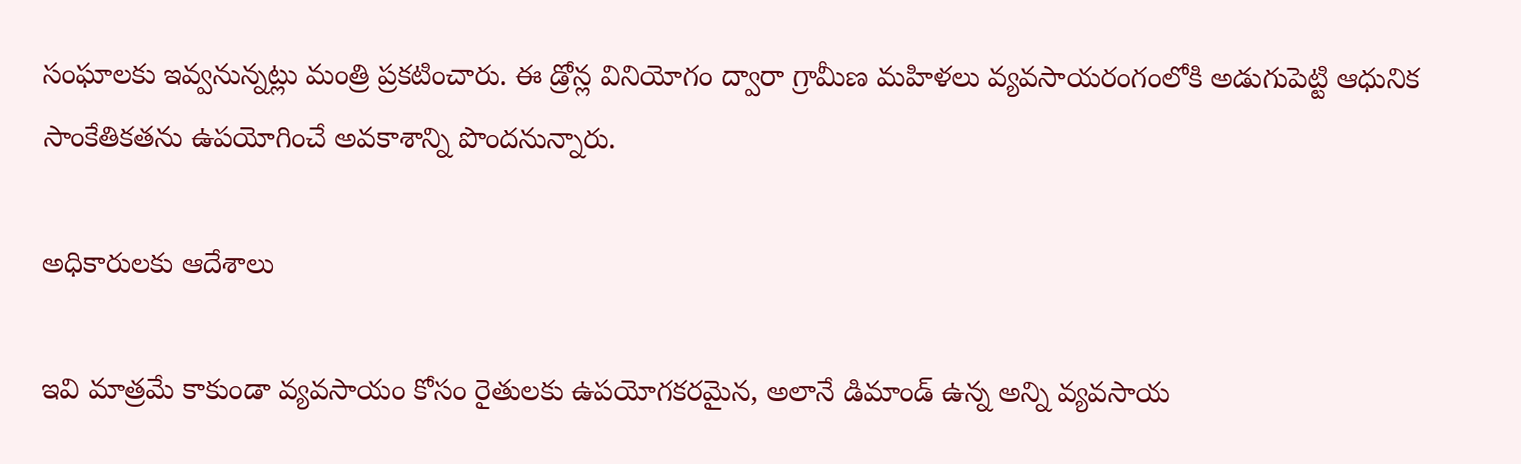సంఘాలకు ఇవ్వనున్నట్లు మంత్రి ప్రకటించారు. ఈ డ్రోన్ల వినియోగం ద్వారా గ్రామీణ మహిళలు వ్యవసాయరంగంలోకి అడుగుపెట్టి ఆధునిక సాంకేతికతను ఉపయోగించే అవకాశాన్ని పొందనున్నారు.

అధికారులకు ఆదేశాలు

ఇవి మాత్రమే కాకుండా వ్యవసాయం కోసం రైతులకు ఉపయోగకరమైన, అలానే డిమాండ్ ఉన్న అన్ని వ్యవసాయ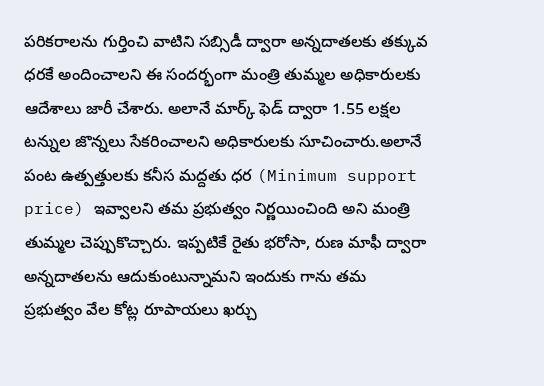పరికరాలను గుర్తించి వాటిని సబ్సిడీ ద్వారా అన్నదాతలకు తక్కువ ధరకే అందించాలని ఈ సందర్భంగా మంత్రి తుమ్మల అధికారులకు ఆదేశాలు జారీ చేశారు. అలానే మార్క్ ఫెడ్ ద్వారా 1.55 లక్షల టన్నుల జొన్నలు సేకరించాలని అధికారులకు సూచించారు.అలానే పంట ఉత్పత్తులకు కనీస మద్దతు ధర (Minimum support price) ఇవ్వాలని తమ ప్రభుత్వం నిర్ణయించింది అని మంత్రి తుమ్మల చెప్పుకొచ్చారు. ఇప్పటికే రైతు భరోసా, రుణ మాఫీ ద్వారా అన్నదాతలను ఆదుకుంటున్నామని ఇందుకు గాను తమ ప్రభుత్వం వేల కోట్ల రూపాయలు ఖర్చు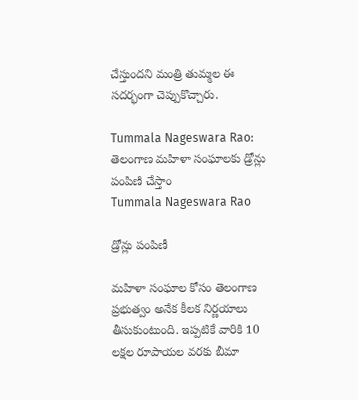చేస్తుందని మంత్రి తుమ్మల ఈ సదర్భంగా చెప్పుకొచ్చారు.

Tummala Nageswara Rao: తెలంగాణ మహిళా సంఘాలకు డ్రోన్లు పంపిణి చేస్తాం
Tummala Nageswara Rao

డ్రోన్లు పంపిణీ

మహిళా సంఘాల కోసం తెలంగాణ ప్రభుత్వం అనేక కీలక నిర్ణయాలు తీసుకుంటుంది. ఇప్పటికే వారికి 10 లక్షల రూపాయల వరకు బీమా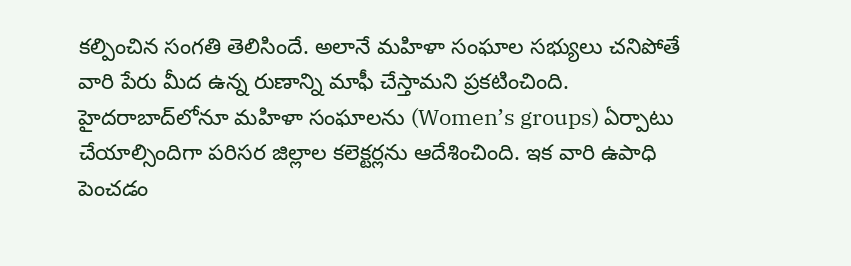కల్పించిన సంగతి తెలిసిందే. అలానే మహిళా సంఘాల సభ్యులు చనిపోతే వారి పేరు మీద ఉన్న రుణాన్ని మాఫీ చేస్తామని ప్రకటించింది. హైదరాబాద్‌లోనూ మహిళా సంఘాలను (Women’s groups) ఏర్పాటు చేయాల్సిందిగా పరిసర జిల్లాల కలెక్టర్లను ఆదేశించింది. ఇక వారి ఉపాధి పెంచడం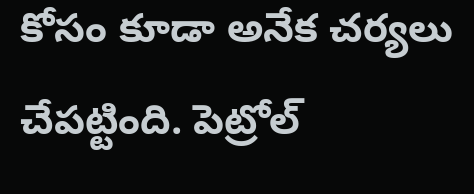కోసం కూడా అనేక చర్యలు చేపట్టింది. పెట్రోల్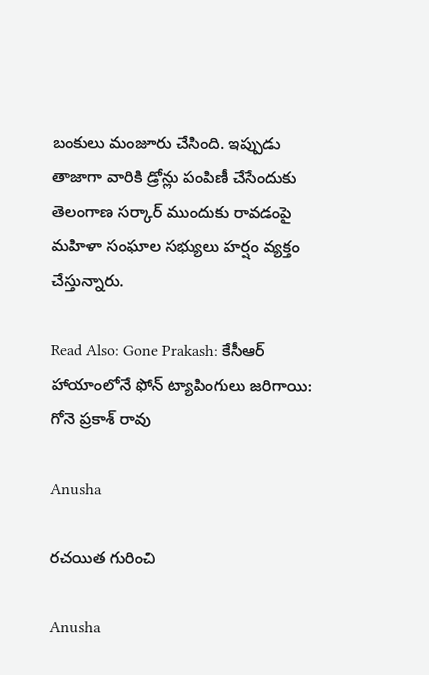బంకులు మంజూరు చేసింది. ఇప్పుడు తాజాగా వారికి డ్రోన్లు పంపిణీ చేసేందుకు తెలంగాణ సర్కార్ ముందుకు రావడంపై మహిళా సంఘాల సభ్యులు హర్షం వ్యక్తం చేస్తున్నారు.

Read Also: Gone Prakash: కేసీఆర్ హాయాంలోనే ఫోన్ ట్యాపింగులు జరిగాయి: గోనె ప్రకాశ్ రావు

Anusha

రచయిత గురించి

Anusha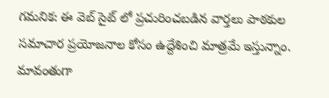గమనిక: ఈ వెబ్ సైట్ లో ప్రచురించబడిన వార్తలు పాఠకుల సమాచార ప్రయోజనాల కోసం ఉద్దేశించి మాత్రమే ఇస్తున్నాం. మావంతుగా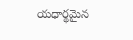యధార్థమైన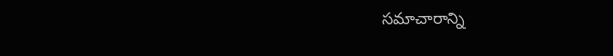సమాచారాన్ని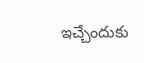ఇచ్చేందుకు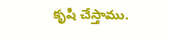కృషి చేస్తాము.